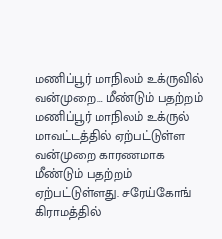மணிப்பூர் மாநிலம் உக்ருவில் வன்முறை… மீண்டும் பதற்றம்
மணிப்பூர் மாநிலம் உக்ருல் மாவட்டத்தில் ஏற்பட்டுள்ள வன்முறை காரணமாக மீண்டும் பதற்றம் ஏற்பட்டுள்ளது. சரேய்கோங் கிராமத்தில்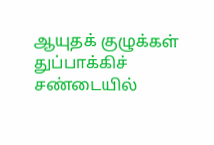ஆயுதக் குழுக்கள் துப்பாக்கிச் சண்டையில்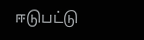ஈடுபட்டு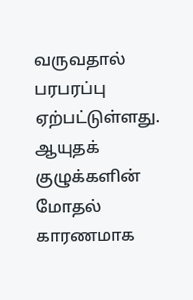வருவதால் பரபரப்பு ஏற்பட்டுள்ளது. ஆயுதக் குழுக்களின் மோதல் காரணமாக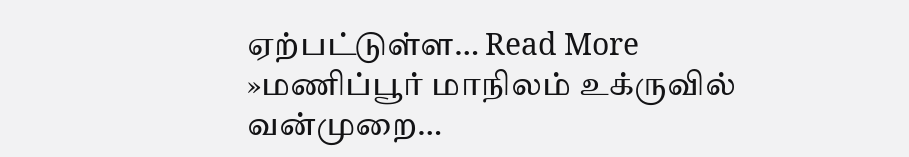ஏற்பட்டுள்ள… Read More »மணிப்பூர் மாநிலம் உக்ருவில் வன்முறை…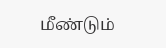மீண்டும்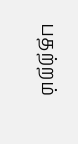பதற்றம்